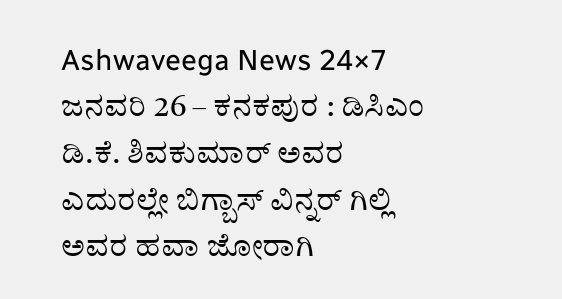Ashwaveega News 24×7 ಜನವರಿ 26 – ಕನಕಪುರ : ಡಿಸಿಎಂ ಡಿ.ಕೆ. ಶಿವಕುಮಾರ್ ಅವರ ಎದುರಲ್ಲೇ ಬಿಗ್ಬಾಸ್ ವಿನ್ನರ್ ಗಿಲ್ಲಿ ಅವರ ಹವಾ ಜೋರಾಗಿ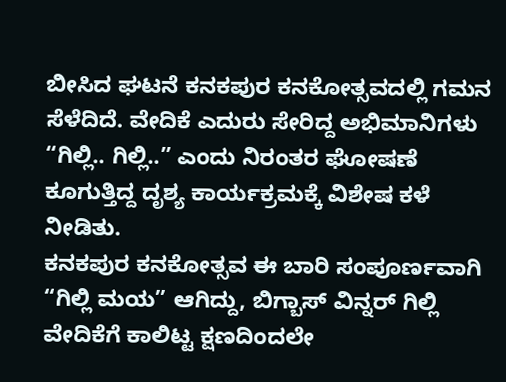ಬೀಸಿದ ಘಟನೆ ಕನಕಪುರ ಕನಕೋತ್ಸವದಲ್ಲಿ ಗಮನ ಸೆಳೆದಿದೆ. ವೇದಿಕೆ ಎದುರು ಸೇರಿದ್ದ ಅಭಿಮಾನಿಗಳು “ಗಿಲ್ಲಿ.. ಗಿಲ್ಲಿ..” ಎಂದು ನಿರಂತರ ಘೋಷಣೆ ಕೂಗುತ್ತಿದ್ದ ದೃಶ್ಯ ಕಾರ್ಯಕ್ರಮಕ್ಕೆ ವಿಶೇಷ ಕಳೆ ನೀಡಿತು.
ಕನಕಪುರ ಕನಕೋತ್ಸವ ಈ ಬಾರಿ ಸಂಪೂರ್ಣವಾಗಿ “ಗಿಲ್ಲಿ ಮಯ” ಆಗಿದ್ದು, ಬಿಗ್ಬಾಸ್ ವಿನ್ನರ್ ಗಿಲ್ಲಿ ವೇದಿಕೆಗೆ ಕಾಲಿಟ್ಟ ಕ್ಷಣದಿಂದಲೇ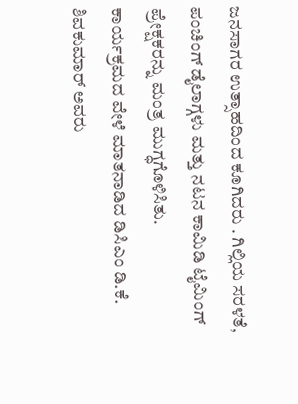ಜನಸಾಗರ ಉತ್ಸಾಹದಿಂದ ಕೂಗಿದರು . ಗಿಲ್ಲಿಯ ಸರಳತೆ, ಪಂಚಿಂಗ್ ಡೈಲಾಗ್ಗಳು ಮತ್ತು ನಟನ ಕಾಮಿಡಿ ಟೈಮಿಂಗ್ ಪ್ರೇಕ್ಷಕರನ್ನು ಮಂತ್ರ ಮುಗ್ಧಗೊಳಿಸಿತು.
ಕಾರ್ಯಕ್ರಮದ ವೇಳೆ ಮಾತನಾಡಿದ ಡಿಸಿಎಂ ಡಿ.ಕೆ. ಶಿವಕುಮಾರ್ ಅವರು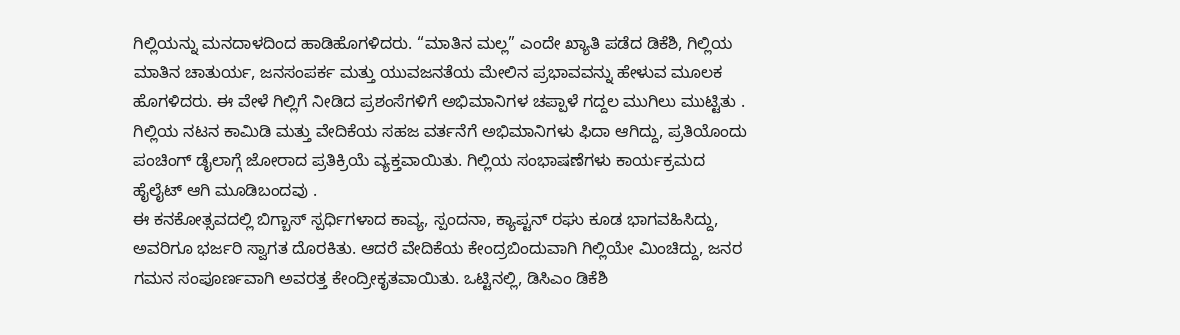ಗಿಲ್ಲಿಯನ್ನು ಮನದಾಳದಿಂದ ಹಾಡಿಹೊಗಳಿದರು. “ಮಾತಿನ ಮಲ್ಲ” ಎಂದೇ ಖ್ಯಾತಿ ಪಡೆದ ಡಿಕೆಶಿ, ಗಿಲ್ಲಿಯ ಮಾತಿನ ಚಾತುರ್ಯ, ಜನಸಂಪರ್ಕ ಮತ್ತು ಯುವಜನತೆಯ ಮೇಲಿನ ಪ್ರಭಾವವನ್ನು ಹೇಳುವ ಮೂಲಕ ಹೊಗಳಿದರು. ಈ ವೇಳೆ ಗಿಲ್ಲಿಗೆ ನೀಡಿದ ಪ್ರಶಂಸೆಗಳಿಗೆ ಅಭಿಮಾನಿಗಳ ಚಪ್ಪಾಳೆ ಗದ್ದಲ ಮುಗಿಲು ಮುಟ್ಟಿತು .
ಗಿಲ್ಲಿಯ ನಟನ ಕಾಮಿಡಿ ಮತ್ತು ವೇದಿಕೆಯ ಸಹಜ ವರ್ತನೆಗೆ ಅಭಿಮಾನಿಗಳು ಫಿದಾ ಆಗಿದ್ದು, ಪ್ರತಿಯೊಂದು ಪಂಚಿಂಗ್ ಡೈಲಾಗ್ಗೆ ಜೋರಾದ ಪ್ರತಿಕ್ರಿಯೆ ವ್ಯಕ್ತವಾಯಿತು. ಗಿಲ್ಲಿಯ ಸಂಭಾಷಣೆಗಳು ಕಾರ್ಯಕ್ರಮದ ಹೈಲೈಟ್ ಆಗಿ ಮೂಡಿಬಂದವು .
ಈ ಕನಕೋತ್ಸವದಲ್ಲಿ ಬಿಗ್ಬಾಸ್ ಸ್ಪರ್ಧಿಗಳಾದ ಕಾವ್ಯ, ಸ್ಪಂದನಾ, ಕ್ಯಾಪ್ಟನ್ ರಘು ಕೂಡ ಭಾಗವಹಿಸಿದ್ದು, ಅವರಿಗೂ ಭರ್ಜರಿ ಸ್ವಾಗತ ದೊರಕಿತು. ಆದರೆ ವೇದಿಕೆಯ ಕೇಂದ್ರಬಿಂದುವಾಗಿ ಗಿಲ್ಲಿಯೇ ಮಿಂಚಿದ್ದು, ಜನರ ಗಮನ ಸಂಪೂರ್ಣವಾಗಿ ಅವರತ್ತ ಕೇಂದ್ರೀಕೃತವಾಯಿತು. ಒಟ್ಟಿನಲ್ಲಿ, ಡಿಸಿಎಂ ಡಿಕೆಶಿ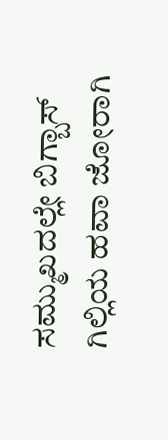ಸಮ್ಮುಖದಲ್ಲೇ ಬಿಗ್ಬಾಸ್ ಗಿಲ್ಲಿಯ ಹವಾ ಜೋರಾಗಿ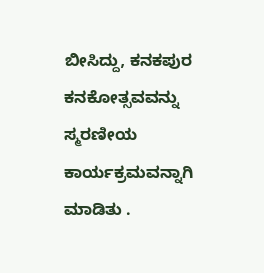ಬೀಸಿದ್ದು, ಕನಕಪುರ ಕನಕೋತ್ಸವವನ್ನು ಸ್ಮರಣೀಯ ಕಾರ್ಯಕ್ರಮವನ್ನಾಗಿ ಮಾಡಿತು .